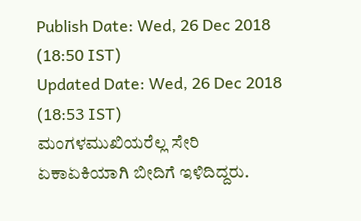Publish Date: Wed, 26 Dec 2018 (18:50 IST)
Updated Date: Wed, 26 Dec 2018 (18:53 IST)
ಮಂಗಳಮುಖಿಯರೆಲ್ಲ ಸೇರಿ ಏಕಾಏಕಿಯಾಗಿ ಬೀದಿಗೆ ಇಳಿದಿದ್ದರು.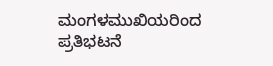ಮಂಗಳಮುಖಿಯರಿಂದ ಪ್ರತಿಭಟನೆ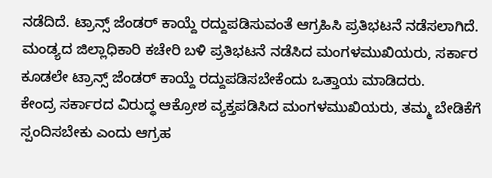ನಡೆದಿದೆ. ಟ್ರಾನ್ಸ್ ಜೆಂಡರ್ ಕಾಯ್ದೆ ರದ್ದುಪಡಿಸುವಂತೆ ಆಗ್ರಹಿಸಿ ಪ್ರತಿಭಟನೆ ನಡೆಸಲಾಗಿದೆ.
ಮಂಡ್ಯದ ಜಿಲ್ಲಾಧಿಕಾರಿ ಕಚೇರಿ ಬಳಿ ಪ್ರತಿಭಟನೆ ನಡೆಸಿದ ಮಂಗಳಮುಖಿಯರು, ಸರ್ಕಾರ ಕೂಡಲೇ ಟ್ರಾನ್ಸ್ ಜೆಂಡರ್ ಕಾಯ್ದೆ ರದ್ದುಪಡಿಸಬೇಕೆಂದು ಒತ್ತಾಯ ಮಾಡಿದರು.
ಕೇಂದ್ರ ಸರ್ಕಾರದ ವಿರುದ್ಧ ಆಕ್ರೋಶ ವ್ಯಕ್ತಪಡಿಸಿದ ಮಂಗಳಮುಖಿಯರು, ತಮ್ಮ ಬೇಡಿಕೆಗೆ ಸ್ಪಂದಿಸಬೇಕು ಎಂದು ಆಗ್ರಹ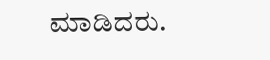ಮಾಡಿದರು.